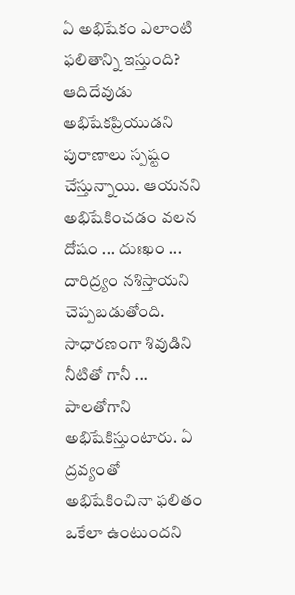ఏ అభిషేకం ఎలాంటి ఫలితాన్ని ఇస్తుంది?
ఆదిదేవుడు అభిషేకప్రియుడని పురాణాలు స్పష్టం చేస్తున్నాయి. ఆయనని అభిషేకించడం వలన దోషం ... దుఃఖం ... దారిద్ర్యం నశిస్తాయని చెప్పబడుతోంది. సాధారణంగా శివుడిని నీటితో గానీ ... పాలతోగాని అభిషేకిస్తుంటారు. ఏ ద్రవ్యంతో అభిషేకించినా ఫలితం ఒకేలా ఉంటుందని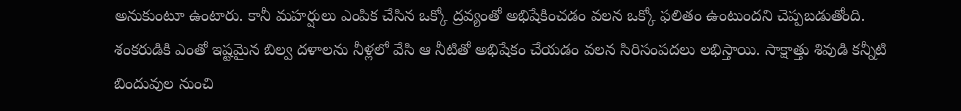అనుకుంటూ ఉంటారు. కానీ మహర్షులు ఎంపిక చేసిన ఒక్కో ద్రవ్యంతో అభిషేకించడం వలన ఒక్కో ఫలితం ఉంటుందని చెప్పబడుతోంది.
శంకరుడికి ఎంతో ఇష్టమైన బిల్వ దళాలను నీళ్లలో వేసి ఆ నీటితో అభిషేకం చేయడం వలన సిరిసంపదలు లభిస్తాయి. సాక్షాత్తు శివుడి కన్నీటి బిందువుల నుంచి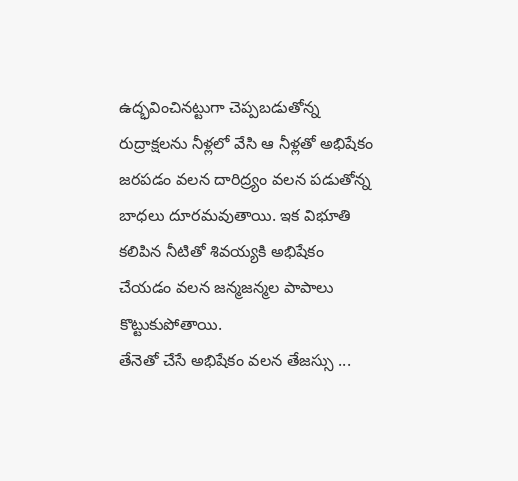ఉద్భవించినట్టుగా చెప్పబడుతోన్న రుద్రాక్షలను నీళ్లలో వేసి ఆ నీళ్లతో అభిషేకం జరపడం వలన దారిద్ర్యం వలన పడుతోన్న బాధలు దూరమవుతాయి. ఇక విభూతి కలిపిన నీటితో శివయ్యకి అభిషేకం చేయడం వలన జన్మజన్మల పాపాలు కొట్టుకుపోతాయి.
తేనెతో చేసే అభిషేకం వలన తేజస్సు ...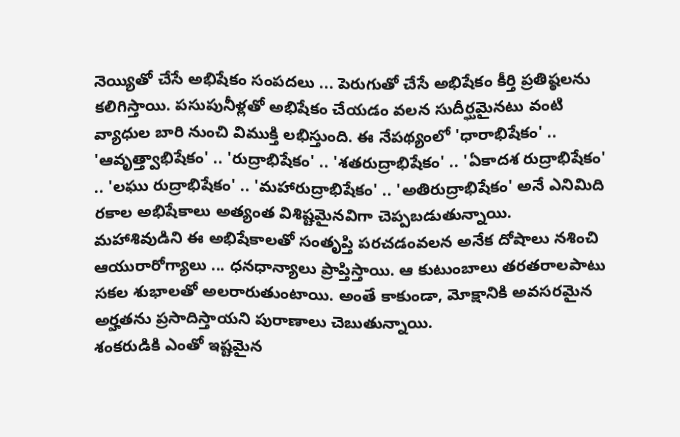నెయ్యితో చేసే అభిషేకం సంపదలు ... పెరుగుతో చేసే అభిషేకం కీర్తి ప్రతిష్ఠలను కలిగిస్తాయి. పసుపునీళ్లతో అభిషేకం చేయడం వలన సుదీర్ఘమైనటు వంటి వ్యాధుల బారి నుంచి విముక్తి లభిస్తుంది. ఈ నేపథ్యంలో 'ధారాభిషేకం' .. 'ఆవృత్త్వాభిషేకం' .. 'రుద్రాభిషేకం' .. 'శతరుద్రాభిషేకం' .. 'ఏకాదశ రుద్రాభిషేకం' .. 'లఘు రుద్రాభిషేకం' .. 'మహారుద్రాభిషేకం' .. 'అతిరుద్రాభిషేకం' అనే ఎనిమిది రకాల అభిషేకాలు అత్యంత విశిష్టమైనవిగా చెప్పబడుతున్నాయి.
మహాశివుడిని ఈ అభిషేకాలతో సంతృప్తి పరచడంవలన అనేక దోషాలు నశించి ఆయురారోగ్యాలు ... ధనధాన్యాలు ప్రాప్తిస్తాయి. ఆ కుటుంబాలు తరతరాలపాటు సకల శుభాలతో అలరారుతుంటాయి. అంతే కాకుండా, మోక్షానికి అవసరమైన అర్హతను ప్రసాదిస్తాయని పురాణాలు చెబుతున్నాయి.
శంకరుడికి ఎంతో ఇష్టమైన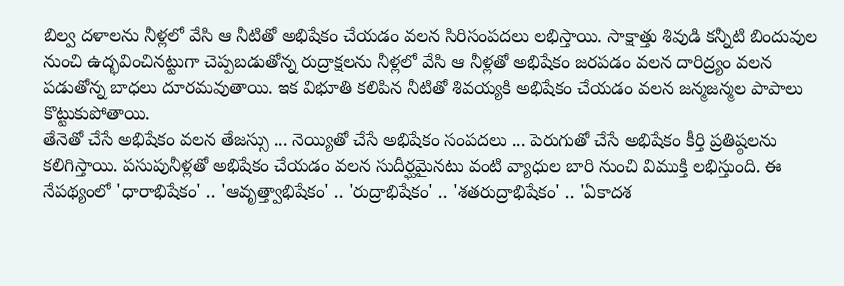బిల్వ దళాలను నీళ్లలో వేసి ఆ నీటితో అభిషేకం చేయడం వలన సిరిసంపదలు లభిస్తాయి. సాక్షాత్తు శివుడి కన్నీటి బిందువుల నుంచి ఉద్భవించినట్టుగా చెప్పబడుతోన్న రుద్రాక్షలను నీళ్లలో వేసి ఆ నీళ్లతో అభిషేకం జరపడం వలన దారిద్ర్యం వలన పడుతోన్న బాధలు దూరమవుతాయి. ఇక విభూతి కలిపిన నీటితో శివయ్యకి అభిషేకం చేయడం వలన జన్మజన్మల పాపాలు కొట్టుకుపోతాయి.
తేనెతో చేసే అభిషేకం వలన తేజస్సు ... నెయ్యితో చేసే అభిషేకం సంపదలు ... పెరుగుతో చేసే అభిషేకం కీర్తి ప్రతిష్ఠలను కలిగిస్తాయి. పసుపునీళ్లతో అభిషేకం చేయడం వలన సుదీర్ఘమైనటు వంటి వ్యాధుల బారి నుంచి విముక్తి లభిస్తుంది. ఈ నేపథ్యంలో 'ధారాభిషేకం' .. 'ఆవృత్త్వాభిషేకం' .. 'రుద్రాభిషేకం' .. 'శతరుద్రాభిషేకం' .. 'ఏకాదశ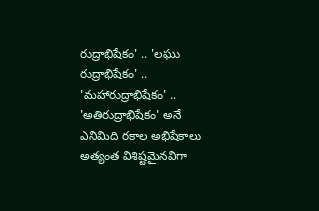రుద్రాభిషేకం' .. 'లఘు రుద్రాభిషేకం' .. 'మహారుద్రాభిషేకం' .. 'అతిరుద్రాభిషేకం' అనే ఎనిమిది రకాల అభిషేకాలు అత్యంత విశిష్టమైనవిగా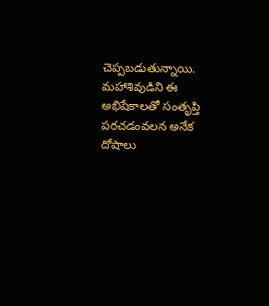చెప్పబడుతున్నాయి.
మహాశివుడిని ఈ అభిషేకాలతో సంతృప్తి పరచడంవలన అనేక దోషాలు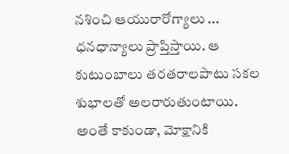నశించి ఆయురారోగ్యాలు ... ధనధాన్యాలు ప్రాప్తిస్తాయి. ఆ కుటుంబాలు తరతరాలపాటు సకల శుభాలతో అలరారుతుంటాయి. అంతే కాకుండా, మోక్షానికి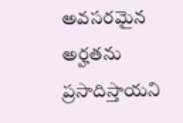అవసరమైన అర్హతను ప్రసాదిస్తాయని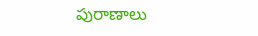పురాణాలు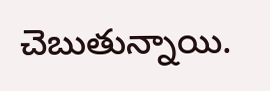చెబుతున్నాయి.